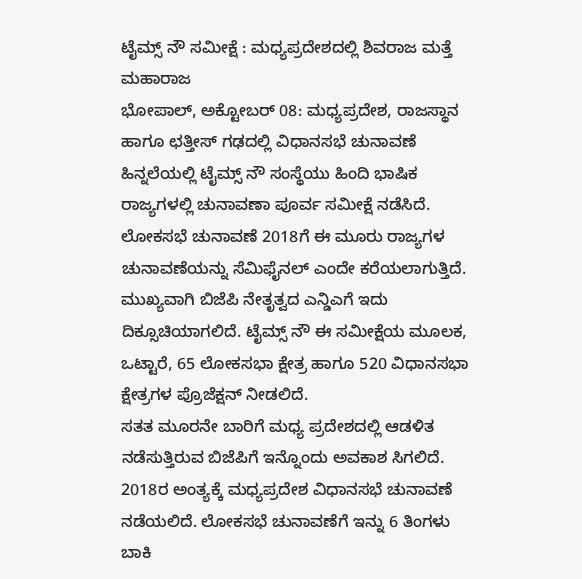ಟೈಮ್ಸ್ ನೌ ಸಮೀಕ್ಷೆ : ಮಧ್ಯಪ್ರದೇಶದಲ್ಲಿ ಶಿವರಾಜ ಮತ್ತೆ ಮಹಾರಾಜ
ಭೋಪಾಲ್, ಅಕ್ಟೋಬರ್ 08: ಮಧ್ಯಪ್ರದೇಶ, ರಾಜಸ್ಥಾನ ಹಾಗೂ ಛತ್ತೀಸ್ ಗಢದಲ್ಲಿ ವಿಧಾನಸಭೆ ಚುನಾವಣೆ ಹಿನ್ನಲೆಯಲ್ಲಿ ಟೈಮ್ಸ್ ನೌ ಸಂಸ್ಥೆಯು ಹಿಂದಿ ಭಾಷಿಕ ರಾಜ್ಯಗಳಲ್ಲಿ ಚುನಾವಣಾ ಪೂರ್ವ ಸಮೀಕ್ಷೆ ನಡೆಸಿದೆ.
ಲೋಕಸಭೆ ಚುನಾವಣೆ 2018ಗೆ ಈ ಮೂರು ರಾಜ್ಯಗಳ ಚುನಾವಣೆಯನ್ನು ಸೆಮಿಫೈನಲ್ ಎಂದೇ ಕರೆಯಲಾಗುತ್ತಿದೆ. ಮುಖ್ಯವಾಗಿ ಬಿಜೆಪಿ ನೇತೃತ್ವದ ಎನ್ಡಿಎಗೆ ಇದು ದಿಕ್ಸೂಚಿಯಾಗಲಿದೆ. ಟೈಮ್ಸ್ ನೌ ಈ ಸಮೀಕ್ಷೆಯ ಮೂಲಕ, ಒಟ್ಟಾರೆ, 65 ಲೋಕಸಭಾ ಕ್ಷೇತ್ರ ಹಾಗೂ 520 ವಿಧಾನಸಭಾ ಕ್ಷೇತ್ರಗಳ ಪ್ರೊಜೆಕ್ಷನ್ ನೀಡಲಿದೆ.
ಸತತ ಮೂರನೇ ಬಾರಿಗೆ ಮಧ್ಯ ಪ್ರದೇಶದಲ್ಲಿ ಆಡಳಿತ ನಡೆಸುತ್ತಿರುವ ಬಿಜೆಪಿಗೆ ಇನ್ನೊಂದು ಅವಕಾಶ ಸಿಗಲಿದೆ. 2018ರ ಅಂತ್ಯಕ್ಕೆ ಮಧ್ಯಪ್ರದೇಶ ವಿಧಾನಸಭೆ ಚುನಾವಣೆ ನಡೆಯಲಿದೆ. ಲೋಕಸಭೆ ಚುನಾವಣೆಗೆ ಇನ್ನು 6 ತಿಂಗಳು ಬಾಕಿ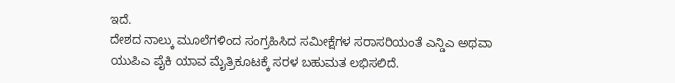ಇದೆ.
ದೇಶದ ನಾಲ್ಕು ಮೂಲೆಗಳಿಂದ ಸಂಗ್ರಹಿಸಿದ ಸಮೀಕ್ಷೆಗಳ ಸರಾಸರಿಯಂತೆ ಎನ್ಡಿಎ ಅಥವಾ ಯುಪಿಎ ಪೈಕಿ ಯಾವ ಮೈತ್ರಿಕೂಟಕ್ಕೆ ಸರಳ ಬಹುಮತ ಲಭಿಸಲಿದೆ.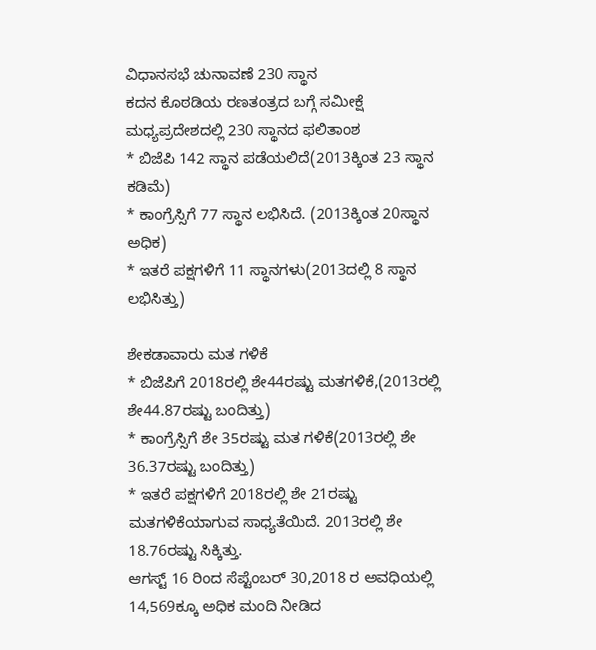ವಿಧಾನಸಭೆ ಚುನಾವಣೆ 230 ಸ್ಥಾನ
ಕದನ ಕೊಠಡಿಯ ರಣತಂತ್ರದ ಬಗ್ಗೆ ಸಮೀಕ್ಷೆ
ಮಧ್ಯಪ್ರದೇಶದಲ್ಲಿ 230 ಸ್ಥಾನದ ಫಲಿತಾಂಶ
* ಬಿಜೆಪಿ 142 ಸ್ಥಾನ ಪಡೆಯಲಿದೆ(2013ಕ್ಕಿಂತ 23 ಸ್ಥಾನ ಕಡಿಮೆ)
* ಕಾಂಗ್ರೆಸ್ಸಿಗೆ 77 ಸ್ಥಾನ ಲಭಿಸಿದೆ. (2013ಕ್ಕಿಂತ 20ಸ್ಥಾನ ಅಧಿಕ)
* ಇತರೆ ಪಕ್ಷಗಳಿಗೆ 11 ಸ್ಥಾನಗಳು(2013ದಲ್ಲಿ 8 ಸ್ಥಾನ ಲಭಿಸಿತ್ತು)

ಶೇಕಡಾವಾರು ಮತ ಗಳಿಕೆ
* ಬಿಜೆಪಿಗೆ 2018ರಲ್ಲಿ ಶೇ44ರಷ್ಟು ಮತಗಳಿಕೆ,(2013ರಲ್ಲಿ ಶೇ44.87ರಷ್ಟು ಬಂದಿತ್ತು)
* ಕಾಂಗ್ರೆಸ್ಸಿಗೆ ಶೇ 35ರಷ್ಟು ಮತ ಗಳಿಕೆ(2013ರಲ್ಲಿ ಶೇ 36.37ರಷ್ಟು ಬಂದಿತ್ತು)
* ಇತರೆ ಪಕ್ಷಗಳಿಗೆ 2018ರಲ್ಲಿ ಶೇ 21ರಷ್ಟು ಮತಗಳಿಕೆಯಾಗುವ ಸಾಧ್ಯತೆಯಿದೆ. 2013ರಲ್ಲಿ ಶೇ 18.76ರಷ್ಟು ಸಿಕ್ಕಿತ್ತು.
ಆಗಸ್ಟ್ 16 ರಿಂದ ಸೆಪ್ಟೆಂಬರ್ 30,2018 ರ ಅವಧಿಯಲ್ಲಿ 14,569ಕ್ಕೂ ಅಧಿಕ ಮಂದಿ ನೀಡಿದ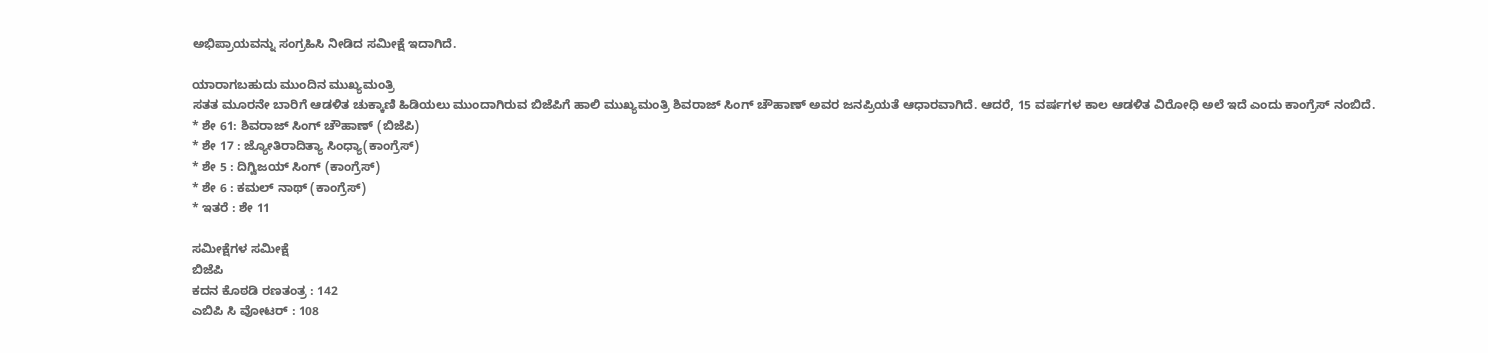ಅಭಿಪ್ರಾಯವನ್ನು ಸಂಗ್ರಹಿಸಿ ನೀಡಿದ ಸಮೀಕ್ಷೆ ಇದಾಗಿದೆ.

ಯಾರಾಗಬಹುದು ಮುಂದಿನ ಮುಖ್ಯಮಂತ್ರಿ
ಸತತ ಮೂರನೇ ಬಾರಿಗೆ ಆಡಳಿತ ಚುಕ್ಕಾಣಿ ಹಿಡಿಯಲು ಮುಂದಾಗಿರುವ ಬಿಜೆಪಿಗೆ ಹಾಲಿ ಮುಖ್ಯಮಂತ್ರಿ ಶಿವರಾಜ್ ಸಿಂಗ್ ಚೌಹಾಣ್ ಅವರ ಜನಪ್ರಿಯತೆ ಆಧಾರವಾಗಿದೆ. ಆದರೆ, 15 ವರ್ಷಗಳ ಕಾಲ ಆಡಳಿತ ವಿರೋಧಿ ಅಲೆ ಇದೆ ಎಂದು ಕಾಂಗ್ರೆಸ್ ನಂಬಿದೆ.
* ಶೇ 61: ಶಿವರಾಜ್ ಸಿಂಗ್ ಚೌಹಾಣ್ (ಬಿಜೆಪಿ)
* ಶೇ 17 : ಜ್ಯೋತಿರಾದಿತ್ಯಾ ಸಿಂಧ್ಯಾ(ಕಾಂಗ್ರೆಸ್)
* ಶೇ 5 : ದಿಗ್ವಿಜಯ್ ಸಿಂಗ್ (ಕಾಂಗ್ರೆಸ್)
* ಶೇ 6 : ಕಮಲ್ ನಾಥ್ (ಕಾಂಗ್ರೆಸ್)
* ಇತರೆ : ಶೇ 11

ಸಮೀಕ್ಷೆಗಳ ಸಮೀಕ್ಷೆ
ಬಿಜೆಪಿ
ಕದನ ಕೊಠಡಿ ರಣತಂತ್ರ : 142
ಎಬಿಪಿ ಸಿ ವೋಟರ್ : 108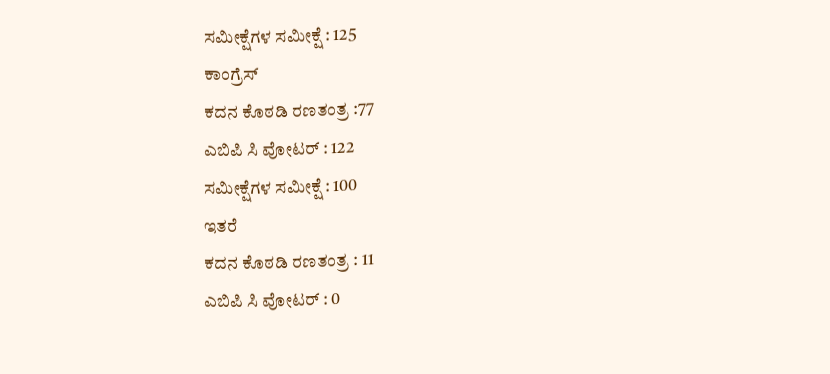ಸಮೀಕ್ಷೆಗಳ ಸಮೀಕ್ಷೆ : 125
ಕಾಂಗ್ರೆಸ್
ಕದನ ಕೊಠಡಿ ರಣತಂತ್ರ :77
ಎಬಿಪಿ ಸಿ ವೋಟರ್ : 122
ಸಮೀಕ್ಷೆಗಳ ಸಮೀಕ್ಷೆ : 100
ಇತರೆ
ಕದನ ಕೊಠಡಿ ರಣತಂತ್ರ : 11
ಎಬಿಪಿ ಸಿ ವೋಟರ್ : 0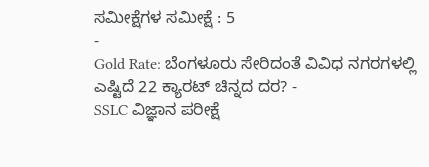ಸಮೀಕ್ಷೆಗಳ ಸಮೀಕ್ಷೆ : 5
-
Gold Rate: ಬೆಂಗಳೂರು ಸೇರಿದಂತೆ ವಿವಿಧ ನಗರಗಳಲ್ಲಿ ಎಷ್ಟಿದೆ 22 ಕ್ಯಾರಟ್ ಚಿನ್ನದ ದರ? -
SSLC ವಿಜ್ಞಾನ ಪರೀಕ್ಷೆ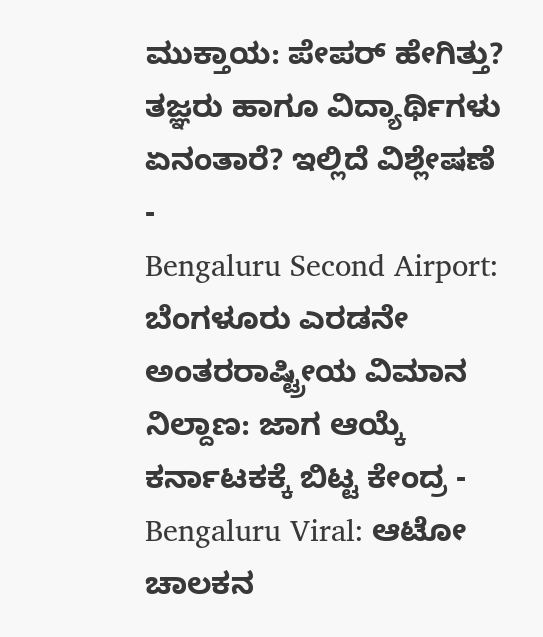ಮುಕ್ತಾಯ: ಪೇಪರ್ ಹೇಗಿತ್ತು? ತಜ್ಞರು ಹಾಗೂ ವಿದ್ಯಾರ್ಥಿಗಳು ಏನಂತಾರೆ? ಇಲ್ಲಿದೆ ವಿಶ್ಲೇಷಣೆ -
Bengaluru Second Airport: ಬೆಂಗಳೂರು ಎರಡನೇ ಅಂತರರಾಷ್ಟ್ರೀಯ ವಿಮಾನ ನಿಲ್ದಾಣ: ಜಾಗ ಆಯ್ಕೆ ಕರ್ನಾಟಕಕ್ಕೆ ಬಿಟ್ಟ ಕೇಂದ್ರ -
Bengaluru Viral: ಆಟೋ ಚಾಲಕನ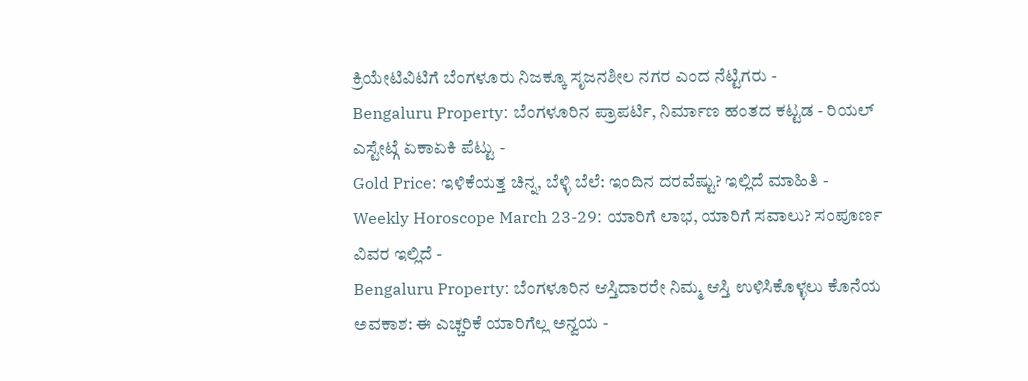ಕ್ರಿಯೇಟಿವಿಟಿಗೆ ಬೆಂಗಳೂರು ನಿಜಕ್ಕೂ ಸೃಜನಶೀಲ ನಗರ ಎಂದ ನೆಟ್ಟಿಗರು -
Bengaluru Property: ಬೆಂಗಳೂರಿನ ಪ್ರಾಪರ್ಟಿ, ನಿರ್ಮಾಣ ಹಂತದ ಕಟ್ಟಡ - ರಿಯಲ್ ಎಸ್ಟೇಟ್ಗೆ ಏಕಾಏಕಿ ಪೆಟ್ಟು -
Gold Price: ಇಳಿಕೆಯತ್ತ ಚಿನ್ನ, ಬೆಳ್ಳಿ ಬೆಲೆ: ಇಂದಿನ ದರವೆಷ್ಟು? ಇಲ್ಲಿದೆ ಮಾಹಿತಿ -
Weekly Horoscope March 23-29: ಯಾರಿಗೆ ಲಾಭ, ಯಾರಿಗೆ ಸವಾಲು? ಸಂಪೂರ್ಣ ವಿವರ ಇಲ್ಲಿದೆ -
Bengaluru Property: ಬೆಂಗಳೂರಿನ ಆಸ್ತಿದಾರರೇ ನಿಮ್ಮ ಆಸ್ತಿ ಉಳಿಸಿಕೊಳ್ಳಲು ಕೊನೆಯ ಅವಕಾಶ: ಈ ಎಚ್ಚರಿಕೆ ಯಾರಿಗೆಲ್ಲ ಅನ್ವಯ -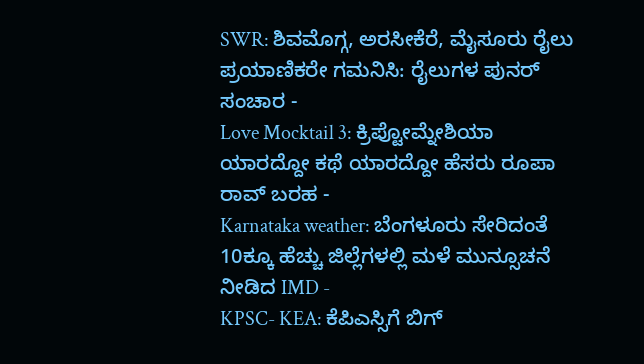SWR: ಶಿವಮೊಗ್ಗ, ಅರಸೀಕೆರೆ, ಮೈಸೂರು ರೈಲು ಪ್ರಯಾಣಿಕರೇ ಗಮನಿಸಿ: ರೈಲುಗಳ ಪುನರ್ ಸಂಚಾರ -
Love Mocktail 3: ಕ್ರಿಪ್ಟೋಮ್ನೇಶಿಯಾ ಯಾರದ್ದೋ ಕಥೆ ಯಾರದ್ದೋ ಹೆಸರು ರೂಪಾ ರಾವ್ ಬರಹ -
Karnataka weather: ಬೆಂಗಳೂರು ಸೇರಿದಂತೆ 10ಕ್ಕೂ ಹೆಚ್ಚು ಜಿಲ್ಲೆಗಳಲ್ಲಿ ಮಳೆ ಮುನ್ಸೂಚನೆ ನೀಡಿದ IMD -
KPSC- KEA: ಕೆಪಿಎಸ್ಸಿಗೆ ಬಿಗ್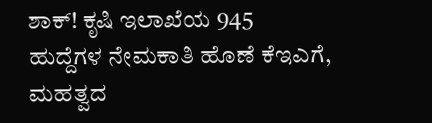ಶಾಕ್! ಕೃಷಿ ಇಲಾಖೆಯ 945 ಹುದ್ದೆಗಳ ನೇಮಕಾತಿ ಹೊಣೆ ಕೆಇಎಗೆ, ಮಹತ್ವದ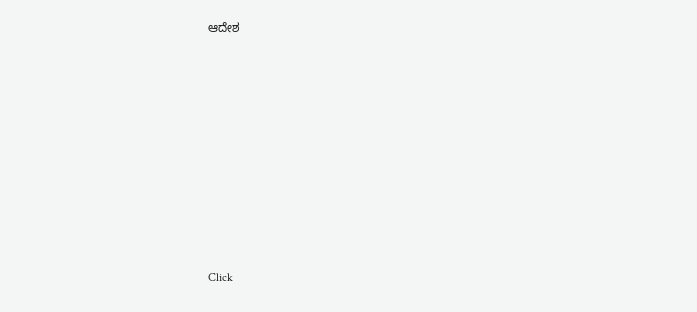ಆದೇಶ












Click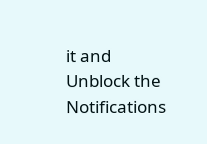it and Unblock the Notifications